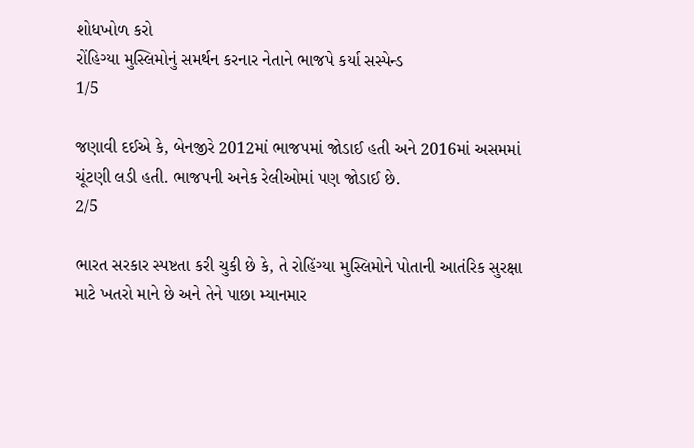શોધખોળ કરો
રોંહિગ્યા મુસ્લિમોનું સમર્થન કરનાર નેતાને ભાજપે કર્યા સસ્પેન્ડ
1/5

જણાવી દઈએ કે, બેનજીરે 2012માં ભાજપમાં જોડાઈ હતી અને 2016માં અસમમાં ચૂંટણી લડી હતી. ભાજપની અનેક રેલીઓમાં પણ જોડાઈ છે.
2/5

ભારત સરકાર સ્પષ્ટતા કરી ચુકી છે કે, તે રોહિંગ્યા મુસ્લિમોને પોતાની આતંરિક સુરક્ષા માટે ખતરો માને છે અને તેને પાછા મ્યાનમાર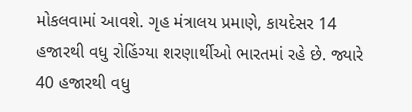મોકલવામાં આવશે. ગૃહ મંત્રાલય પ્રમાણે, કાયદેસર 14 હજારથી વધુ રોહિંગ્યા શરણાર્થીઓ ભારતમાં રહે છે. જ્યારે 40 હજારથી વધુ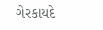ગેરકાયદે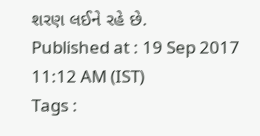શરણ લઈને રહે છે.
Published at : 19 Sep 2017 11:12 AM (IST)
Tags :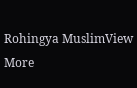Rohingya MuslimView More